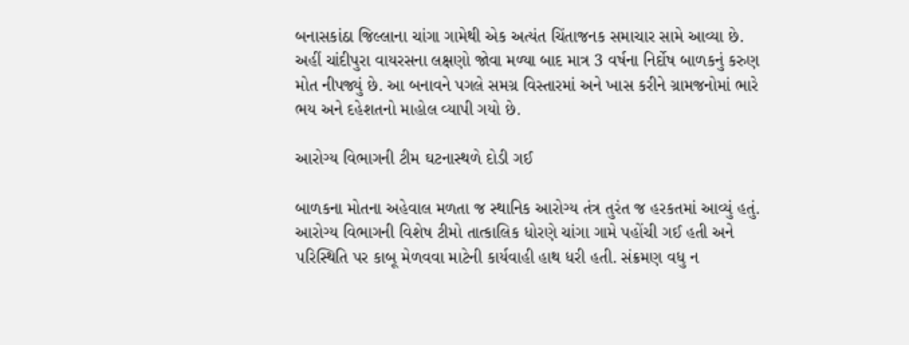બનાસકાંઠા જિલ્લાના ચાંગા ગામેથી એક અત્યંત ચિંતાજનક સમાચાર સામે આવ્યા છે. અહીં ચાંદીપુરા વાયરસના લક્ષણો જોવા મળ્યા બાદ માત્ર 3 વર્ષના નિર્દોષ બાળકનું કરુણ મોત નીપજ્યું છે. આ બનાવને પગલે સમગ્ર વિસ્તારમાં અને ખાસ કરીને ગ્રામજનોમાં ભારે ભય અને દહેશતનો માહોલ વ્યાપી ગયો છે.

આરોગ્ય વિભાગની ટીમ ઘટનાસ્થળે દોડી ગઈ

બાળકના મોતના અહેવાલ મળતા જ સ્થાનિક આરોગ્ય તંત્ર તુરંત જ હરકતમાં આવ્યું હતું. આરોગ્ય વિભાગની વિશેષ ટીમો તાત્કાલિક ધોરણે ચાંગા ગામે પહોંચી ગઈ હતી અને પરિસ્થિતિ પર કાબૂ મેળવવા માટેની કાર્યવાહી હાથ ધરી હતી. સંક્રમણ વધુ ન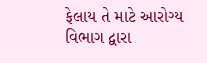ફેલાય તે માટે આરોગ્ય વિભાગ દ્વારા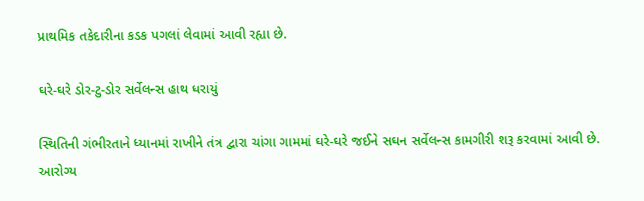પ્રાથમિક તકેદારીના કડક પગલાં લેવામાં આવી રહ્યા છે.

ઘરે-ઘરે ડોર-ટુ-ડોર સર્વેલન્સ હાથ ધરાયું

સ્થિતિની ગંભીરતાને ધ્યાનમાં રાખીને તંત્ર દ્વારા ચાંગા ગામમાં ઘરે-ઘરે જઈને સઘન સર્વેલન્સ કામગીરી શરૂ કરવામાં આવી છે. આરોગ્ય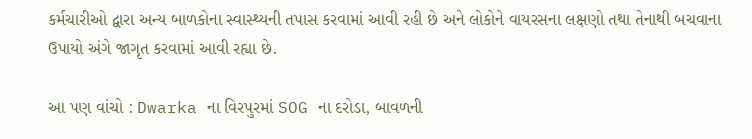કર્મચારીઓ દ્વારા અન્ય બાળકોના સ્વાસ્થ્યની તપાસ કરવામાં આવી રહી છે અને લોકોને વાયરસના લક્ષણો તથા તેનાથી બચવાના ઉપાયો અંગે જાગૃત કરવામાં આવી રહ્યા છે.

આ પણ વાંચો : Dwarka ના વિરપુરમાં SOG ના દરોડા, બાવળની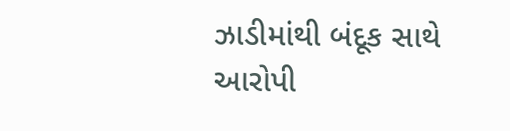ઝાડીમાંથી બંદૂક સાથે આરોપી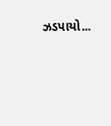ઝડપાયો...